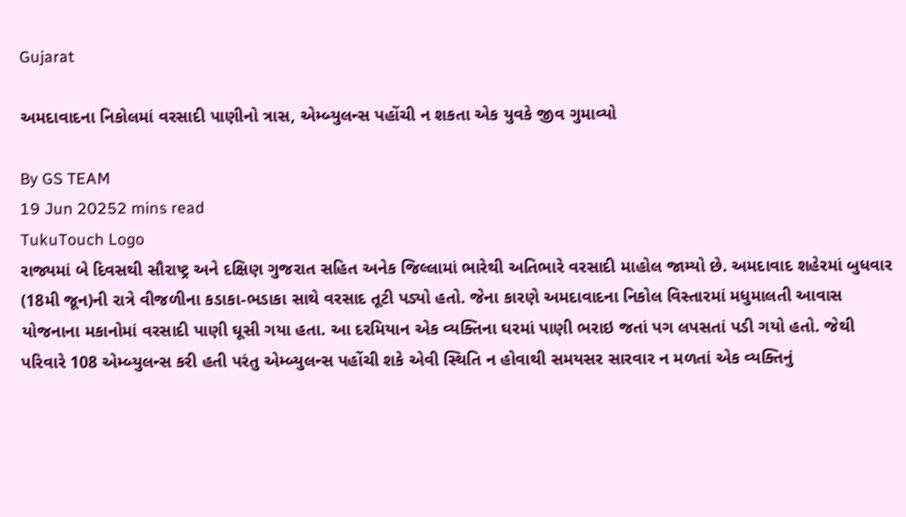Gujarat

અમદાવાદના નિકોલમાં વરસાદી પાણીનો ત્રાસ, એમ્બ્યુલન્સ પહોંચી ન શકતા એક યુવકે જીવ ગુમાવ્યો

By GS TEAM
19 Jun 20252 mins read
TukuTouch Logo
રાજ્યમાં બે દિવસથી સૌરાષ્ટ્ર અને દક્ષિણ ગુજરાત સહિત અનેક જિલ્લામાં ભારેથી અતિભારે વરસાદી માહોલ જામ્યો છે. અમદાવાદ શહેરમાં બુધવાર (18મી જૂન)ની રાત્રે વીજળીના કડાકા-ભડાકા સાથે વરસાદ તૂટી પડ્યો હતો. જેના કારણે અમદાવાદના નિકોલ વિસ્તારમાં મધુમાલતી આવાસ યોજનાના મકાનોમાં વરસાદી પાણી ઘૂસી ગયા હતા. આ દરમિયાન એક વ્યક્તિના ઘરમાં પાણી ભરાઇ જતાં પગ લપસતાં પડી ગયો હતો. જેથી પરિવારે 108 એમ્બ્યુલન્સ કરી હતી પરંતુ એમ્બ્યુલન્સ પહોંચી શકે એવી સ્થિતિ ન હોવાથી સમયસર સારવાર ન મળતાં એક વ્યક્તિનું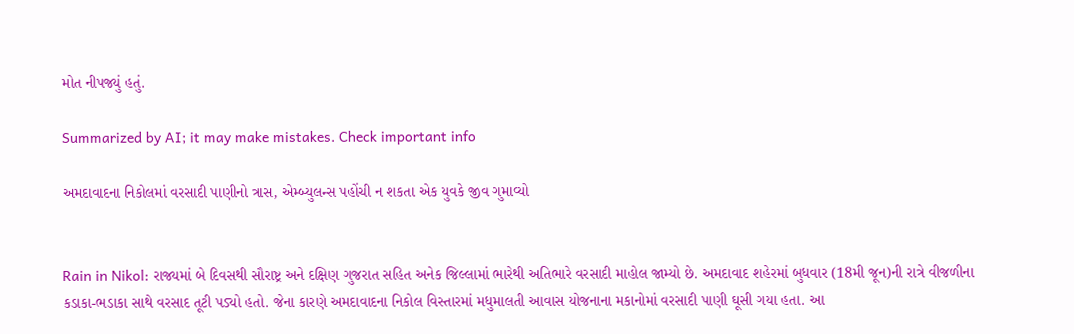મોત નીપજ્યું હતું.

Summarized by AI; it may make mistakes. Check important info

અમદાવાદના નિકોલમાં વરસાદી પાણીનો ત્રાસ, એમ્બ્યુલન્સ પહોંચી ન શકતા એક યુવકે જીવ ગુમાવ્યો


Rain in Nikol: રાજ્યમાં બે દિવસથી સૌરાષ્ટ્ર અને દક્ષિણ ગુજરાત સહિત અનેક જિલ્લામાં ભારેથી અતિભારે વરસાદી માહોલ જામ્યો છે. અમદાવાદ શહેરમાં બુધવાર (18મી જૂન)ની રાત્રે વીજળીના કડાકા-ભડાકા સાથે વરસાદ તૂટી પડ્યો હતો. જેના કારણે અમદાવાદના નિકોલ વિસ્તારમાં મધુમાલતી આવાસ યોજનાના મકાનોમાં વરસાદી પાણી ઘૂસી ગયા હતા. આ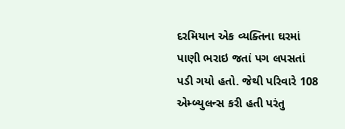દરમિયાન એક વ્યક્તિના ઘરમાં પાણી ભરાઇ જતાં પગ લપસતાં પડી ગયો હતો. જેથી પરિવારે 108 એમ્બ્યુલન્સ કરી હતી પરંતુ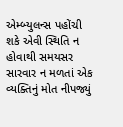એમ્બ્યુલન્સ પહોંચી શકે એવી સ્થિતિ ન હોવાથી સમયસર સારવાર ન મળતાં એક વ્યક્તિનું મોત નીપજ્યું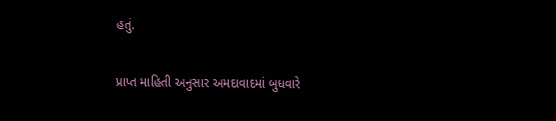હતું.

પ્રાપ્ત માહિતી અનુસાર અમદાવાદમાં બુધવારે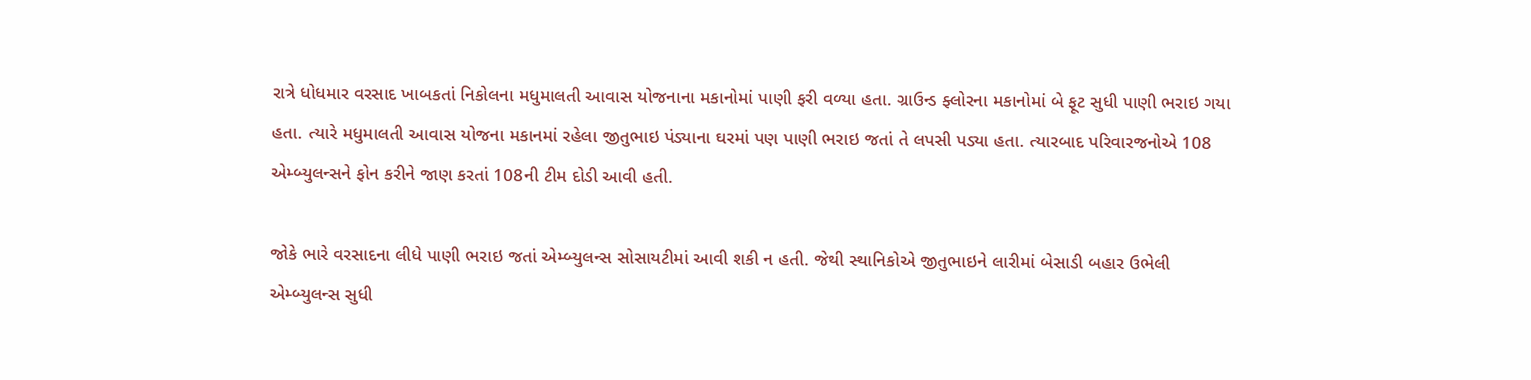રાત્રે ધોધમાર વરસાદ ખાબકતાં નિકોલના મધુમાલતી આવાસ યોજનાના મકાનોમાં પાણી ફરી વળ્યા હતા. ગ્રાઉન્ડ ફ્લોરના મકાનોમાં બે ફૂટ સુધી પાણી ભરાઇ ગયા હતા. ત્યારે મધુમાલતી આવાસ યોજના મકાનમાં રહેલા જીતુભાઇ પંડ્યાના ઘરમાં પણ પાણી ભરાઇ જતાં તે લપસી પડ્યા હતા. ત્યારબાદ પરિવારજનોએ 108 એમ્બ્યુલન્સને ફોન કરીને જાણ કરતાં 108ની ટીમ દોડી આવી હતી.

જોકે ભારે વરસાદના લીધે પાણી ભરાઇ જતાં એમ્બ્યુલન્સ સોસાયટીમાં આવી શકી ન હતી. જેથી સ્થાનિકોએ જીતુભાઇને લારીમાં બેસાડી બહાર ઉભેલી એમ્બ્યુલન્સ સુધી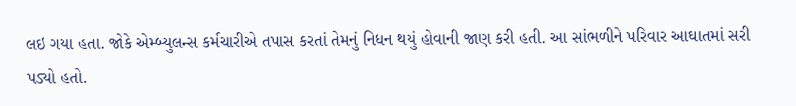લઇ ગયા હતા. જોકે એમ્બ્યુલન્સ કર્મચારીએ તપાસ કરતાં તેમનું નિધન થયું હોવાની જાણ કરી હતી. આ સાંભળીને પરિવાર આઘાતમાં સરી પડ્યો હતો.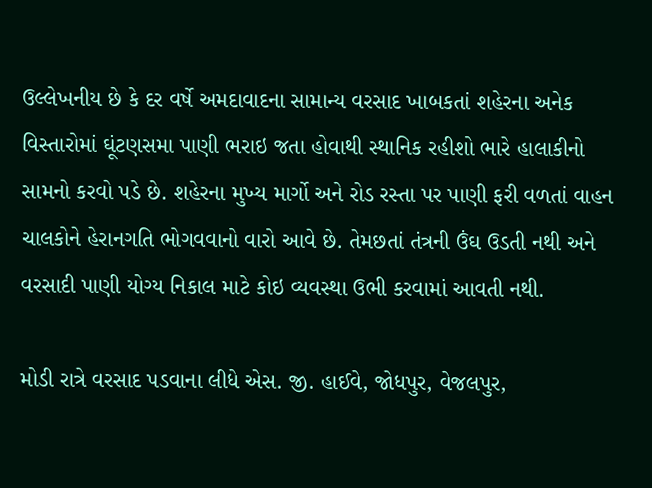ઉલ્લેખનીય છે કે દર વર્ષે અમદાવાદના સામાન્ય વરસાદ ખાબકતાં શહેરના અનેક વિસ્તારોમાં ઘૂંટણસમા પાણી ભરાઇ જતા હોવાથી સ્થાનિક રહીશો ભારે હાલાકીનો સામનો કરવો પડે છે. શહેરના મુખ્ય માર્ગો અને રોડ રસ્તા પર પાણી ફરી વળતાં વાહન ચાલકોને હેરાનગતિ ભોગવવાનો વારો આવે છે. તેમછતાં તંત્રની ઉંઘ ઉડતી નથી અને વરસાદી પાણી યોગ્ય નિકાલ માટે કોઇ વ્યવસ્થા ઉભી કરવામાં આવતી નથી.

મોડી રાત્રે વરસાદ પડવાના લીધે એસ. જી. હાઈવે, જોધપુર, વેજલપુર,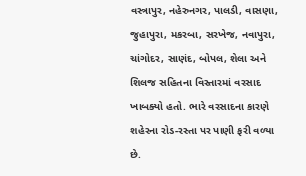વસ્ત્રાપુર, નહેરુનગર, પાલડી, વાસણા, જુહાપુરા, મકરબા, સરખેજ, નવાપુરા, ચાંગોદર, સાણંદ, બોપલ, શેલા અને શિલજ સહિતના વિસ્તારમાં વરસાદ ખાબક્યો હતો. ભારે વરસાદના કારણે  શહેરના રોડ-રસ્તા પર પાણી ફરી વળ્યા છે.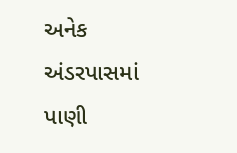અનેક અંડરપાસમાં પાણી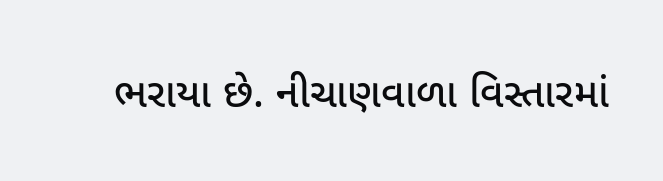ભરાયા છે. નીચાણવાળા વિસ્તારમાં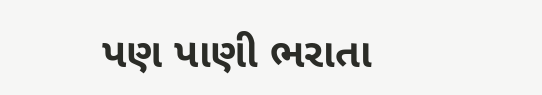પણ પાણી ભરાતા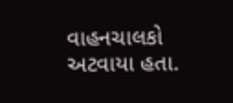વાહનચાલકો અટવાયા હતા.